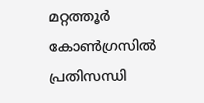മറ്റത്തൂർ കോൺഗ്രസിൽ പ്രതിസന്ധി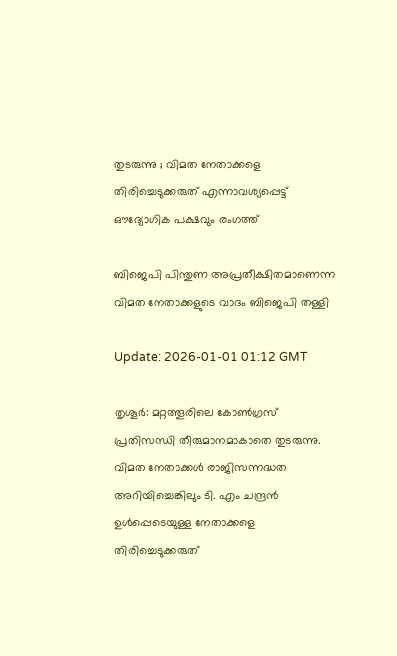തുടരുന്നു ; വിമത നേതാക്കളെ തിരിച്ചെടുക്കരുത് എന്നാവശ്യപ്പെട്ട് ഔദ്യോഗിക പക്ഷവും രംഗത്ത്

ബിജെപി പിന്തുണ അപ്രതീക്ഷിതമാണെന്ന വിമത നേതാക്കളുടെ വാദം ബിജെപി തള്ളി

Update: 2026-01-01 01:12 GMT

തൃശൂർ: മറ്റത്തൂരിലെ കോൺഗ്രസ് പ്രതിസന്ധി തീരുമാനമാകാതെ തുടരുന്നു. വിമത നേതാക്കൾ രാജിസന്നദ്ധത അറിയിച്ചെങ്കിലും ടി. എം ചന്ദ്രൻ ഉൾപ്പെടെയുള്ള നേതാക്കളെ തിരിച്ചെടുക്കരുത്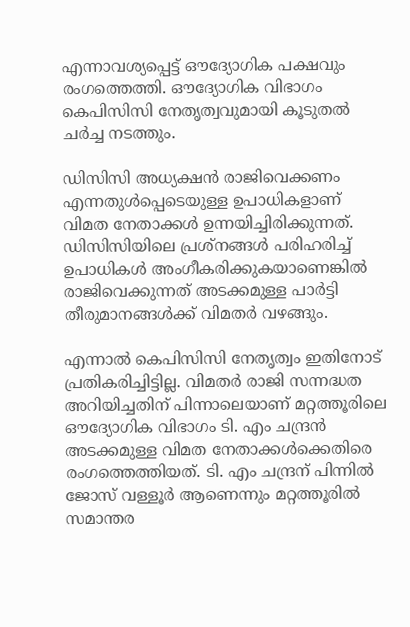എന്നാവശ്യപ്പെട്ട് ഔദ്യോഗിക പക്ഷവും രംഗത്തെത്തി. ഔദ്യോഗിക വിഭാഗം കെപിസിസി നേതൃത്വവുമായി കൂടുതൽ ചർച്ച നടത്തും.

ഡിസിസി അധ്യക്ഷൻ രാജിവെക്കണം എന്നതുൾപ്പെടെയുള്ള ഉപാധികളാണ് വിമത നേതാക്കൾ ഉന്നയിച്ചിരിക്കുന്നത്. ഡിസിസിയിലെ പ്രശ്നങ്ങൾ പരിഹരിച്ച് ഉപാധികൾ അംഗീകരിക്കുകയാണെങ്കിൽ രാജിവെക്കുന്നത് അടക്കമുള്ള പാർട്ടി തീരുമാനങ്ങൾക്ക് വിമതർ വഴങ്ങും.

എന്നാൽ കെപിസിസി നേതൃത്വം ഇതിനോട് പ്രതികരിച്ചിട്ടില്ല. വിമതർ രാജി സന്നദ്ധത അറിയിച്ചതിന് പിന്നാലെയാണ് മറ്റത്തൂരിലെ ഔദ്യോഗിക വിഭാഗം ടി. എം ചന്ദ്രൻ അടക്കമുള്ള വിമത നേതാക്കൾക്കെതിരെ രംഗത്തെത്തിയത്. ടി. എം ചന്ദ്രന് പിന്നിൽ ജോസ് വള്ളൂർ ആണെന്നും മറ്റത്തൂരിൽ സമാന്തര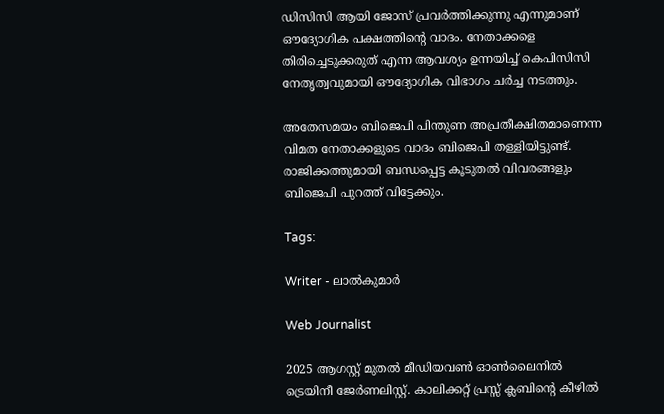ഡിസിസി ആയി ജോസ് പ്രവർത്തിക്കുന്നു എന്നുമാണ് ഔദ്യോഗിക പക്ഷത്തിന്റെ വാദം. നേതാക്കളെ തിരിച്ചെടുക്കരുത് എന്ന ആവശ്യം ഉന്നയിച്ച് കെപിസിസി നേതൃത്വവുമായി ഔദ്യോഗിക വിഭാഗം ചർച്ച നടത്തും.

അതേസമയം ബിജെപി പിന്തുണ അപ്രതീക്ഷിതമാണെന്ന വിമത നേതാക്കളുടെ വാദം ബിജെപി തള്ളിയിട്ടുണ്ട്. രാജിക്കത്തുമായി ബന്ധപ്പെട്ട കൂടുതൽ വിവരങ്ങളും ബിജെപി പുറത്ത് വിട്ടേക്കും.

Tags:

Writer - ലാൽകുമാർ

Web Journalist

2025 ആഗസ്റ്റ് മുതൽ മീഡിയവൺ ഓൺലൈനിൽ ട്രെയിനീ ജേർണലിസ്റ്റ്. കാലിക്കറ്റ് പ്രസ്സ് ക്ലബിന്റെ കീഴില്‍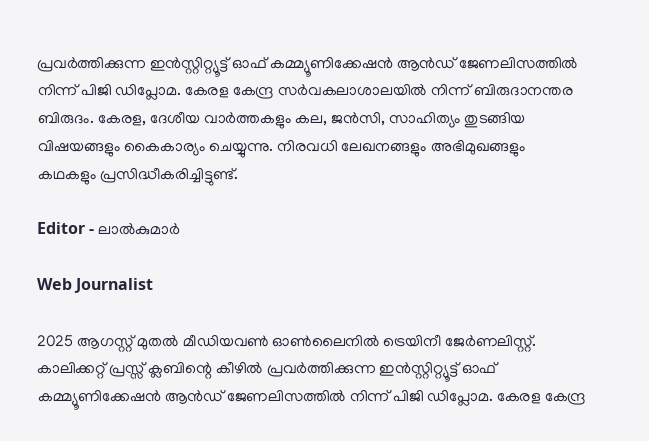പ്രവര്‍ത്തിക്കുന്ന ഇന്‍സ്റ്റിറ്റ്യൂട്ട് ഓഫ് കമ്മ്യൂണിക്കേഷന്‍ ആന്‍ഡ് ജേണലിസത്തിൽ നിന്ന് പിജി ഡിപ്ലോമ. കേരള കേന്ദ്ര സർവകലാശാലയിൽ നിന്ന് ബിരുദാനന്തര ബിരുദം. കേരള, ദേശീയ വാർത്തകളും കല, ജൻസി, സാഹിത്യം തുടങ്ങിയ വിഷയങ്ങളും കൈകാര്യം ചെയ്യുന്നു. നിരവധി ലേഖനങ്ങളും അഭിമുഖങ്ങളും കഥകളും പ്രസിദ്ധീകരിച്ചിട്ടുണ്ട്.

Editor - ലാൽകുമാർ

Web Journalist

2025 ആഗസ്റ്റ് മുതൽ മീഡിയവൺ ഓൺലൈനിൽ ട്രെയിനീ ജേർണലിസ്റ്റ്. കാലിക്കറ്റ് പ്രസ്സ് ക്ലബിന്റെ കീഴില്‍ പ്രവര്‍ത്തിക്കുന്ന ഇന്‍സ്റ്റിറ്റ്യൂട്ട് ഓഫ് കമ്മ്യൂണിക്കേഷന്‍ ആന്‍ഡ് ജേണലിസത്തിൽ നിന്ന് പിജി ഡിപ്ലോമ. കേരള കേന്ദ്ര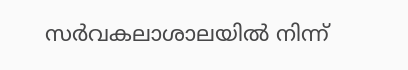സർവകലാശാലയിൽ നിന്ന്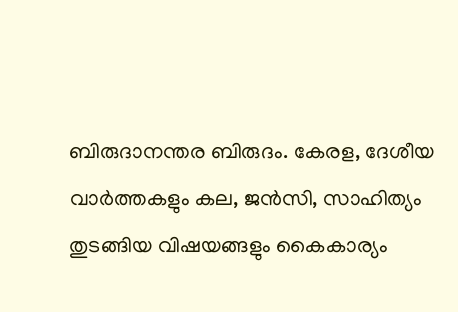ബിരുദാനന്തര ബിരുദം. കേരള, ദേശീയ വാർത്തകളും കല, ജൻസി, സാഹിത്യം തുടങ്ങിയ വിഷയങ്ങളും കൈകാര്യം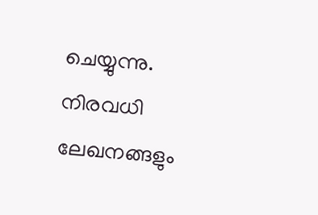ചെയ്യുന്നു. നിരവധി ലേഖനങ്ങളും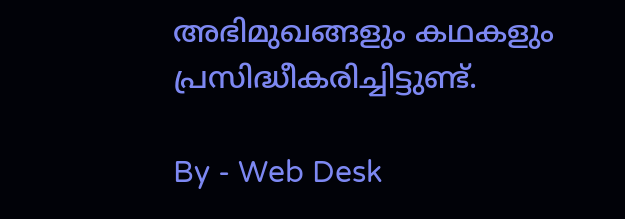അഭിമുഖങ്ങളും കഥകളും പ്രസിദ്ധീകരിച്ചിട്ടുണ്ട്.

By - Web Desk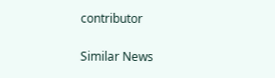contributor

Similar News